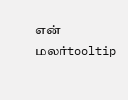என் மலர்tooltip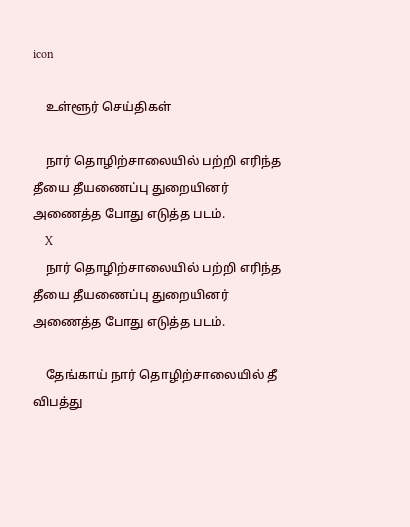icon

    உள்ளூர் செய்திகள்

    நார் தொழிற்சாலையில் பற்றி எரிந்த தீயை தீயணைப்பு துறையினர் அணைத்த போது எடுத்த படம்.
    X
    நார் தொழிற்சாலையில் பற்றி எரிந்த தீயை தீயணைப்பு துறையினர் அணைத்த போது எடுத்த படம்.

    தேங்காய் நார் தொழிற்சாலையில் தீ விபத்து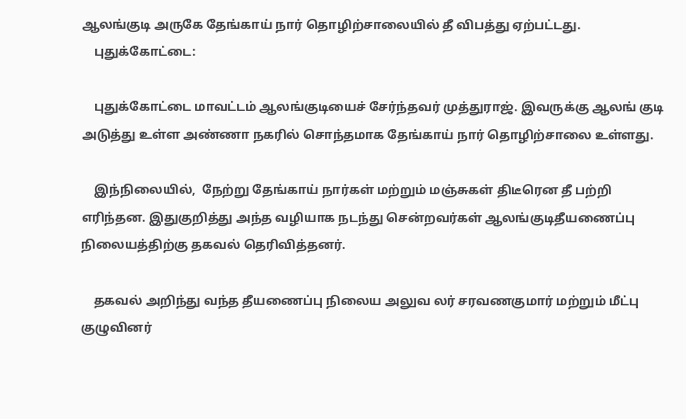ஆலங்குடி அருகே தேங்காய் நார் தொழிற்சாலையில் தீ விபத்து ஏற்பட்டது.
    புதுக்கோட்டை:

    புதுக்கோட்டை மாவட்டம் ஆலங்குடியைச் சேர்ந்தவர் முத்துராஜ். இவருக்கு ஆலங் குடி அடுத்து உள்ள அண்ணா நகரில் சொந்தமாக தேங்காய் நார் தொழிற்சாலை உள்ளது.

    இந்நிலையில்,  நேற்று தேங்காய் நார்கள் மற்றும் மஞ்சுகள் திடீரென தீ பற்றி எரிந்தன. இதுகுறித்து அந்த வழியாக நடந்து சென்றவர்கள் ஆலங்குடிதீயணைப்பு நிலையத்திற்கு தகவல் தெரிவித்தனர்.

    தகவல் அறிந்து வந்த தீயணைப்பு நிலைய அலுவ லர் சரவணகுமார் மற்றும் மீட்பு குழுவினர்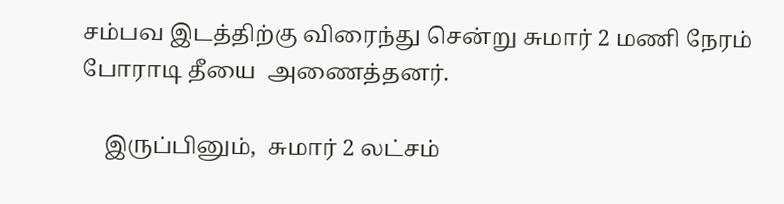சம்பவ இடத்திற்கு விரைந்து சென்று சுமார் 2 மணி நேரம் போராடி தீயை  அணைத்தனர்.

    இருப்பினும்,  சுமார் 2 லட்சம்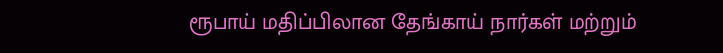ரூபாய் மதிப்பிலான தேங்காய் நார்கள் மற்றும்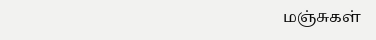மஞ்சுகள்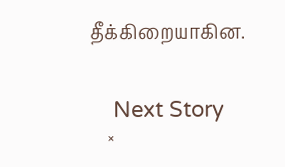தீக்கிறையாகின.


    Next Story
    ×